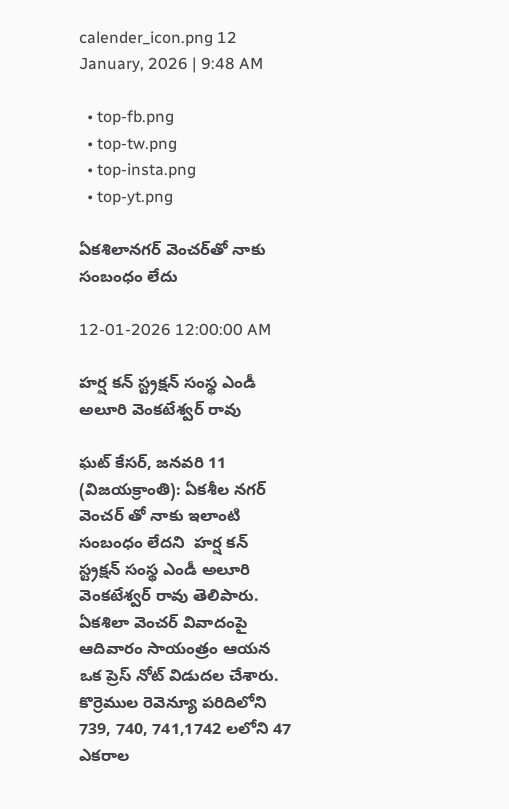calender_icon.png 12 January, 2026 | 9:48 AM

  • top-fb.png
  • top-tw.png
  • top-insta.png
  • top-yt.png

ఏకశిలానగర్ వెంచర్‌తో నాకు సంబంధం లేదు

12-01-2026 12:00:00 AM

హర్ష కన్ స్ట్రక్షన్ సంస్థ ఎండీ అలూరి వెంకటేశ్వర్ రావు

ఘట్ కేసర్, జనవరి 11 (విజయక్రాంతి): ఏకశీల నగర్ వెంచర్ తో నాకు ఇలాంటి సంబంధం లేదని  హర్ష కన్ స్ట్రక్షన్ సంస్థ ఎండీ అలూరి వెంకటేశ్వర్ రావు తెలిపారు. ఏకశిలా వెంచర్ వివాదంపై ఆదివారం సాయంత్రం ఆయన ఒక ప్రెస్ నోట్ విడుదల చేశారు. కొర్రెముల రెవెన్యూ పరిదిలోని 739, 740, 741,1742 లలోని 47 ఎకరాల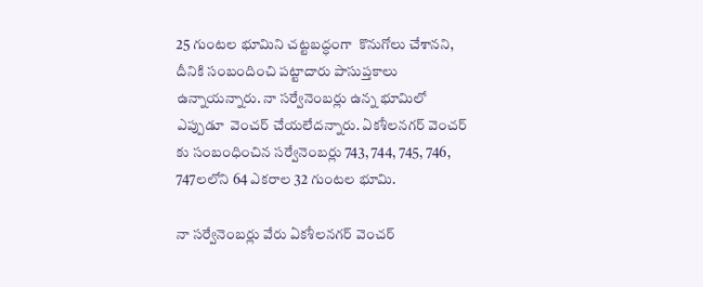25 గుంటల భూమిని చట్టబద్ధంగా  కొనుగోలు చేశానని, దీనికి సంబందించి పట్టాదారు పాసుప్తకాలు ఉన్నాయన్నారు. నా సర్వేనెంబర్లు ఉన్న భూమిలో ఎప్పుడూ  వెంచర్ చేయలేదన్నారు. ఏకశీలనగర్ వెంచర్ కు సంబంధించిన సర్వేనెంబర్లు 743, 744, 745, 746, 747లలోని 64 ఎకరాల 32 గుంటల భూమి.

నా సర్వేనెంబర్లు వేరు ఏకశీలనగర్ వెంచర్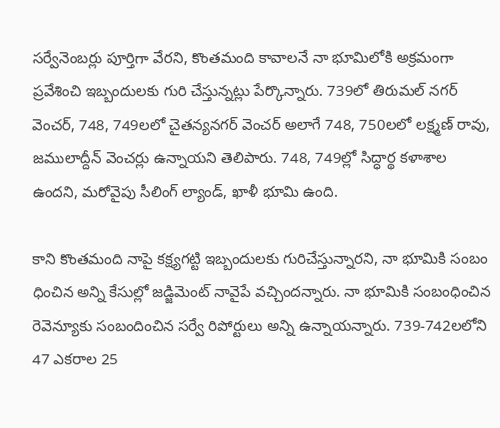సర్వేనెంబర్లు పూర్తిగా వేరని, కొంతమంది కావాలనే నా భూమిలోకి అక్రమంగా ప్రవేశించి ఇబ్బందులకు గురి చేస్తున్నట్లు పేర్కొన్నారు. 739లో తిరుమల్ నగర్ వెంచర్, 748, 749లలో చైతన్యనగర్ వెంచర్ అలాగే 748, 750లలో లక్ష్మణ్ రావు, జములాద్దీన్ వెంచర్లు ఉన్నాయని తెలిపారు. 748, 749ల్లో సిద్ధార్థ కళాశాల ఉందని, మరోవైపు సీలింగ్ ల్యాండ్, ఖాళీ భూమి ఉంది.

కాని కొంతమంది నాపై కక్ష్యగట్టి ఇబ్బందులకు గురిచేస్తున్నారని, నా భూమికి సంబం ధించిన అన్ని కేసుల్లో జడ్జిమెంట్ నావైపే వచ్చిందన్నారు. నా భూమికి సంబంధించిన రెవెన్యూకు సంబందించిన సర్వే రిపోర్టులు అన్ని ఉన్నాయన్నారు. 739-742లలోని 47 ఎకరాల 25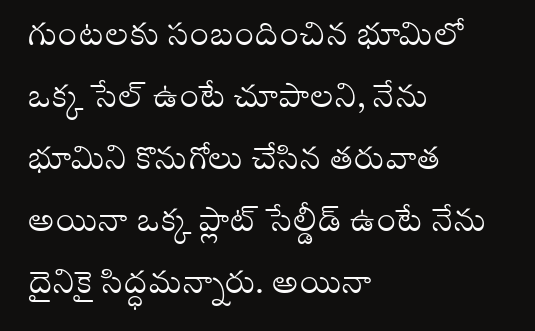గుంటలకు సంబందించిన భూమిలో ఒక్క సేల్ ఉంటే చూపాలని, నేను భూమిని కొనుగోలు చేసిన తరువాత అయినా ఒక్క ప్లాట్ సేల్డీడ్ ఉంటే నేను దైనికై సిద్ధమన్నారు. అయినా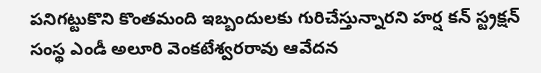పనిగట్టుకొని కొంతమంది ఇబ్బందులకు గురిచేస్తున్నారని హర్ష కన్ స్ట్రక్షన్ సంస్థ ఎండీ అలూరి వెంకటేశ్వరరావు ఆవేదన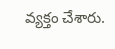వ్యక్తం చేశారు.